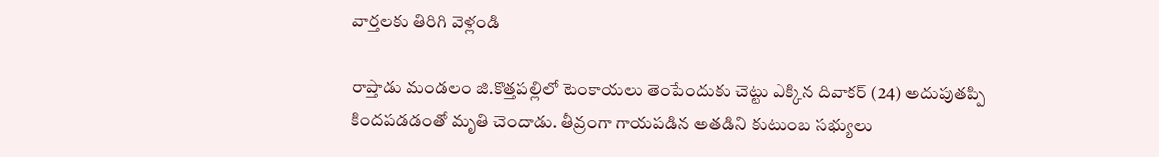వార్తలకు తిరిగి వెళ్లండి

రాప్తాడు మండలం జి.కొత్తపల్లిలో టెంకాయలు తెంపేందుకు చెట్టు ఎక్కిన దివాకర్ (24) అదుపుతప్పి కిందపడడంతో మృతి చెందాడు. తీవ్రంగా గాయపడిన అతడిని కుటుంబ సభ్యులు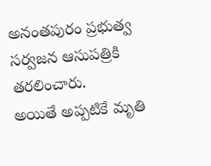అనంతపురం ప్రభుత్వ సర్వజన ఆసుపత్రికి తరలించారు.
అయితే అప్పటికే మృతి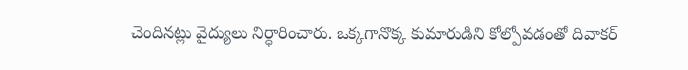చెందినట్లు వైద్యులు నిర్ధారించారు. ఒక్కగానొక్క కుమారుడిని కోల్పోవడంతో దివాకర్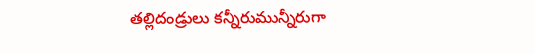తల్లిదండ్రులు కన్నీరుమున్నీరుగా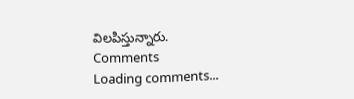విలపిస్తున్నారు.
Comments
Loading comments...